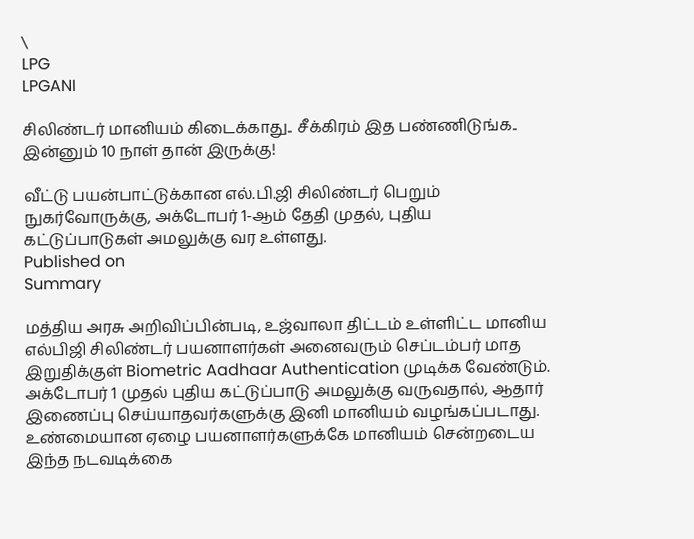\
LPG
LPGANI

சிலிண்டர் மானியம் கிடைக்காது.. சீக்கிரம் இத பண்ணிடுங்க.. இன்னும் 10 நாள் தான் இருக்கு!

வீட்டு பயன்பாட்டுக்கான எல்.பி.ஜி சிலிண்டர் பெறும் நுகர்வோருக்கு, அக்டோபர் 1-ஆம் தேதி முதல், புதிய கட்டுப்பாடுகள் அமலுக்கு வர உள்ளது.
Published on
Summary

மத்திய அரசு அறிவிப்பின்படி, உஜ்வாலா திட்டம் உள்ளிட்ட மானிய எல்பிஜி சிலிண்டர் பயனாளர்கள் அனைவரும் செப்டம்பர் மாத இறுதிக்குள் Biometric Aadhaar Authentication முடிக்க வேண்டும். அக்டோபர் 1 முதல் புதிய கட்டுப்பாடு அமலுக்கு வருவதால், ஆதார் இணைப்பு செய்யாதவர்களுக்கு இனி மானியம் வழங்கப்படாது. உண்மையான ஏழை பயனாளர்களுக்கே மானியம் சென்றடைய இந்த நடவடிக்கை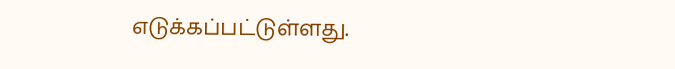எடுக்கப்பட்டுள்ளது.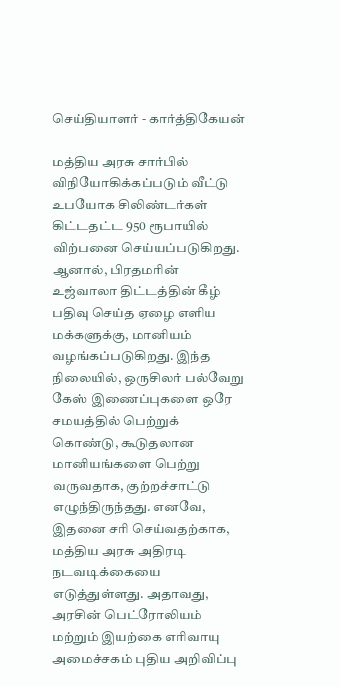செய்தியாளர் - கார்த்திகேயன்

மத்திய அரசு சார்பில் விநியோகிக்கப்படும் வீட்டு உபயோக சிலிண்டர்கள் கிட்டதட்ட 950 ரூபாயில் விற்பனை செய்யப்படுகிறது. ஆனால், பிரதமரின் உஜ்வாலா திட்டத்தின் கீழ் பதிவு செய்த ஏழை எளிய மக்களுக்கு, மானியம் வழங்கப்படுகிறது. இந்த நிலையில், ஒருசிலர் பல்வேறு கேஸ் இணைப்புகளை ஒரே சமயத்தில் பெற்றுக் கொண்டு, கூடுதலான மானியங்களை பெற்று வருவதாக, குற்றச்சாட்டு எழுந்திருந்தது. எனவே, இதனை சரி செய்வதற்காக, மத்திய அரசு அதிரடி நடவடிக்கையை எடுத்துள்ளது. அதாவது, அரசின் பெட்ரோலியம் மற்றும் இயற்கை எரிவாயு அமைச்சகம் புதிய அறிவிப்பு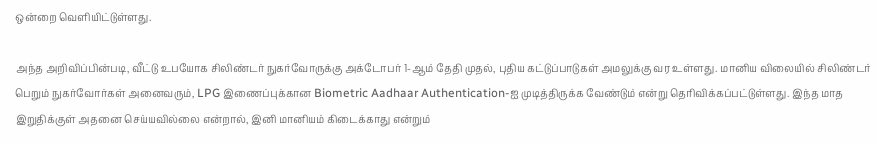ஒன்றை வெளியிட்டுள்ளது.

அந்த அறிவிப்பின்படி, வீட்டு உபயோக சிலிண்டர் நுகர்வோருக்கு அக்டோபர் 1-ஆம் தேதி முதல், புதிய கட்டுப்பாடுகள் அமலுக்கு வர உள்ளது. மானிய விலையில் சிலிண்டர் பெறும் நுகர்வோர்கள் அனைவரும், LPG இணைப்புக்கான Biometric Aadhaar Authentication-ஐ முடித்திருக்க வேண்டும் என்று தெரிவிக்கப்பட்டுள்ளது. இந்த மாத இறுதிக்குள் அதனை செய்யவில்லை என்றால், இனி மானியம் கிடைக்காது என்றும்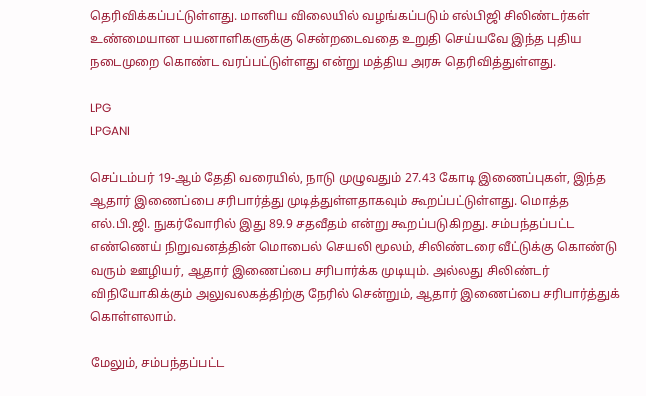தெரிவிக்கப்பட்டுள்ளது. மானிய விலையில் வழங்கப்படும் எல்பிஜி சிலிண்டர்கள் உண்மையான பயனாளிகளுக்கு சென்றடைவதை உறுதி செய்யவே இந்த புதிய நடைமுறை கொண்ட வரப்பட்டுள்ளது என்று மத்திய அரசு தெரிவித்துள்ளது.

LPG
LPGANI

செப்டம்பர் 19-ஆம் தேதி வரையில், நாடு முழுவதும் 27.43 கோடி இணைப்புகள், இந்த ஆதார் இணைப்பை சரிபார்த்து முடித்துள்ளதாகவும் கூறப்பட்டுள்ளது. மொத்த எல்.பி.ஜி. நுகர்வோரில் இது 89.9 சதவீதம் என்று கூறப்படுகிறது. சம்பந்தப்பட்ட எண்ணெய் நிறுவனத்தின் மொபைல் செயலி மூலம், சிலிண்டரை வீட்டுக்கு கொண்டு வரும் ஊழியர், ஆதார் இணைப்பை சரிபார்க்க முடியும். அல்லது சிலிண்டர் விநியோகிக்கும் அலுவலகத்திற்கு நேரில் சென்றும், ஆதார் இணைப்பை சரிபார்த்துக் கொள்ளலாம்.

மேலும், சம்பந்தப்பட்ட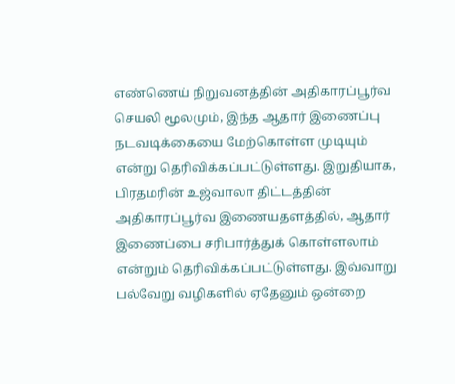எண்ணெய் நிறுவனத்தின் அதிகாரப்பூர்வ செயலி மூலமும், இந்த ஆதார் இணைப்பு நடவடிக்கையை மேற்கொள்ள முடியும் என்று தெரிவிக்கப்பட்டுள்ளது. இறுதியாக, பிரதமரின் உஜ்வாலா திட்டத்தின் அதிகாரப்பூர்வ இணையதளத்தில், ஆதார் இணைப்பை சரிபார்த்துக் கொள்ளலாம் என்றும் தெரிவிக்கப்பட்டுள்ளது. இவ்வாறு பல்வேறு வழிகளில் ஏதேனும் ஒன்றை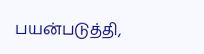பயன்படுத்தி,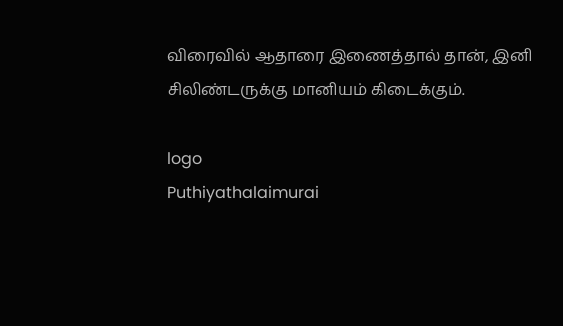விரைவில் ஆதாரை இணைத்தால் தான், இனி சிலிண்டருக்கு மானியம் கிடைக்கும்.

logo
Puthiyathalaimurai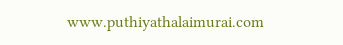www.puthiyathalaimurai.com